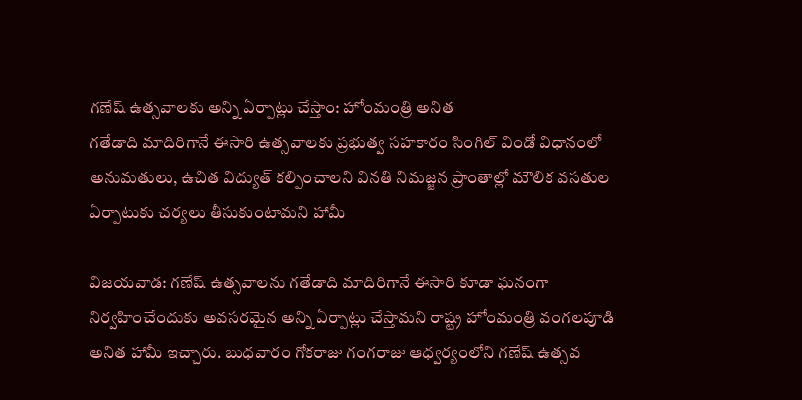గణేష్ ఉత్సవాలకు అన్ని ఏర్పాట్లు చేస్తాం: హోంమంత్రి అనిత
గతేడాది మాదిరిగానే ఈసారి ఉత్సవాలకు ప్రభుత్వ సహకారం సింగిల్ విండో విధానంలో అనుమతులు, ఉచిత విద్యుత్ కల్పించాలని వినతి నిమజ్జన ప్రాంతాల్లో మౌలిక వసతుల ఏర్పాటుకు చర్యలు తీసుకుంటామని హామీ

విజయవాడ: గణేష్ ఉత్సవాలను గతేడాది మాదిరిగానే ఈసారి కూడా ఘనంగా నిర్వహించేందుకు అవసరమైన అన్ని ఏర్పాట్లు చేస్తామని రాష్ట్ర హోంమంత్రి వంగలపూడి అనిత హామీ ఇచ్చారు. బుధవారం గోకరాజు గంగరాజు ఆధ్వర్యంలోని గణేష్ ఉత్సవ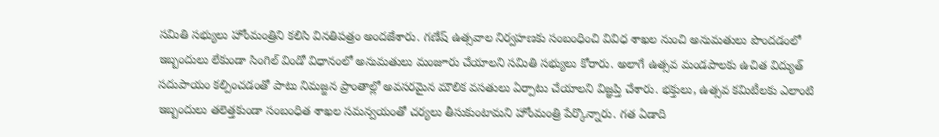సమితి సభ్యులు హోంమంత్రిని కలిసి వినతిపత్రం అందజేశారు. గణేష్ ఉత్సవాల నిర్వహణకు సంబంధించి వివిధ శాఖల నుంచి అనుమతులు పొందడంలో ఇబ్బందులు లేకుండా సింగిల్ విండో విధానంలో అనుమతులు మంజూరు చేయాలని సమితి సభ్యులు కోరారు. అలాగే ఉత్సవ మండపాలకు ఉచిత విద్యుత్ సదుపాయం కల్పించడంతో పాటు నిమజ్జన ప్రాంతాల్లో అవసరమైన మౌలిక వసతులు ఏర్పాటు చేయాలని విజ్ఞప్తి చేశారు. భక్తులు, ఉత్సవ కమిటీలకు ఎలాంటి ఇబ్బందులు తలెత్తకుండా సంబంధిత శాఖల సమన్వయంతో చర్యలు తీసుకుంటామని హోంమంత్రి పేర్కొన్నారు. గత ఏడాది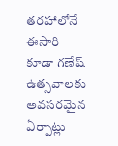తరహాలోనే ఈసారి కూడా గణేష్ ఉత్సవాలకు అవసరమైన ఏర్పాట్లు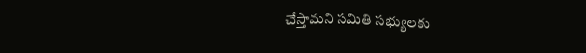చేస్తామని సమితి సభ్యులకు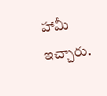హామీ ఇచ్చారు.